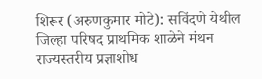शिरूर (अरुणकुमार मोटे): सविंदणे येथील जिल्हा परिषद प्राथमिक शाळेने मंथन राज्यस्तरीय प्रज्ञाशोध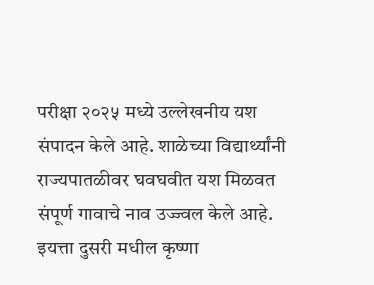परीक्षा २०२५ मध्ये उल्लेखनीय यश संपादन केले आहे. शाळेच्या विद्यार्थ्यांनी राज्यपातळीवर घवघवीत यश मिळवत संपूर्ण गावाचे नाव उज्ज्वल केले आहे.
इयत्ता दुसरी मधील कृष्णा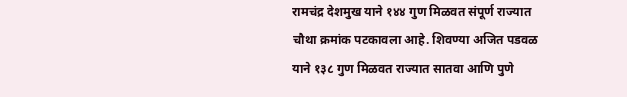रामचंद्र देशमुख याने १४४ गुण मिळवत संपूर्ण राज्यात चौथा क्रमांक पटकावला आहे. शिवण्या अजित पडवळ याने १३८ गुण मिळवत राज्यात सातवा आणि पुणे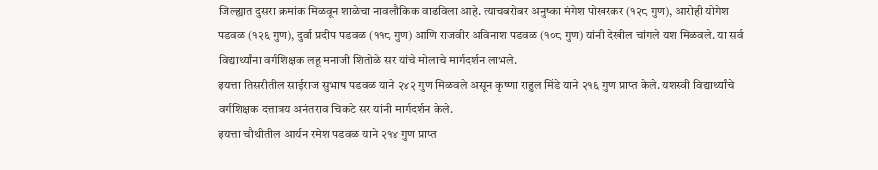जिल्ह्यात दुसरा क्रमांक मिळवून शाळेचा नावलौकिक वाढविला आहे. त्याचबरोबर अनुष्का मंगेश पोखरकर (१२८ गुण), आरोही योगेश पडवळ (१२६ गुण), दुर्वा प्रदीप पडवळ (११८ गुण) आणि राजवीर अविनाश पडवळ (१०८ गुण) यांनी देखील चांगले यश मिळवले. या सर्व विद्यार्थ्यांना वर्गशिक्षक लहू मनाजी शितोळे सर यांचे मोलाचे मार्गदर्शन लाभले.
इयत्ता तिसरीतील साईराज सुभाष पडवळ याने २४२ गुण मिळवले असून कृष्णा राहुल मिंडे याने २१६ गुण प्राप्त केले. यशस्वी विद्यार्थ्यांचे वर्गशिक्षक दत्तात्रय अनंतराव चिकटे सर यांनी मार्गदर्शन केले.
इयत्ता चौथीतील आर्यन रमेश पडवळ याने २१४ गुण प्राप्त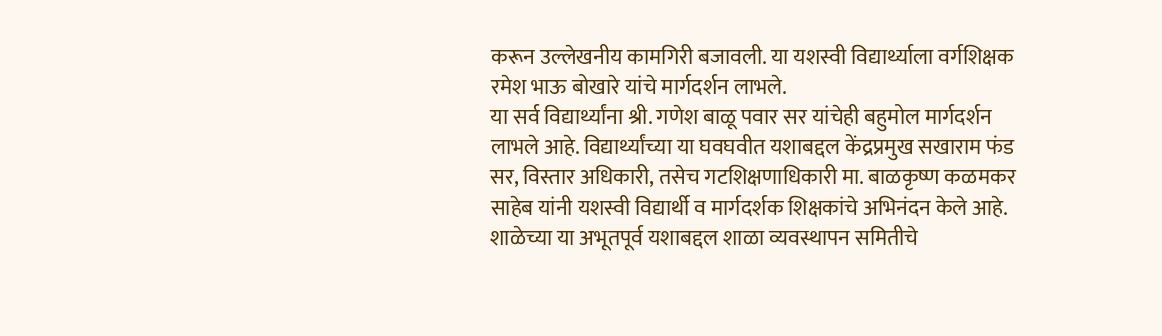करून उल्लेखनीय कामगिरी बजावली. या यशस्वी विद्यार्थ्याला वर्गशिक्षक रमेश भाऊ बोखारे यांचे मार्गदर्शन लाभले.
या सर्व विद्यार्थ्यांना श्री. गणेश बाळू पवार सर यांचेही बहुमोल मार्गदर्शन लाभले आहे. विद्यार्थ्यांच्या या घवघवीत यशाबद्दल केंद्रप्रमुख सखाराम फंड सर, विस्तार अधिकारी, तसेच गटशिक्षणाधिकारी मा. बाळकृष्ण कळमकर साहेब यांनी यशस्वी विद्यार्थी व मार्गदर्शक शिक्षकांचे अभिनंदन केले आहे.
शाळेच्या या अभूतपूर्व यशाबद्दल शाळा व्यवस्थापन समितीचे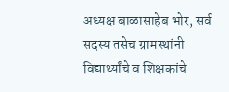अध्यक्ष बाळासाहेब भोर, सर्व सदस्य तसेच ग्रामस्थांनी विद्यार्थ्यांचे व शिक्षकांचे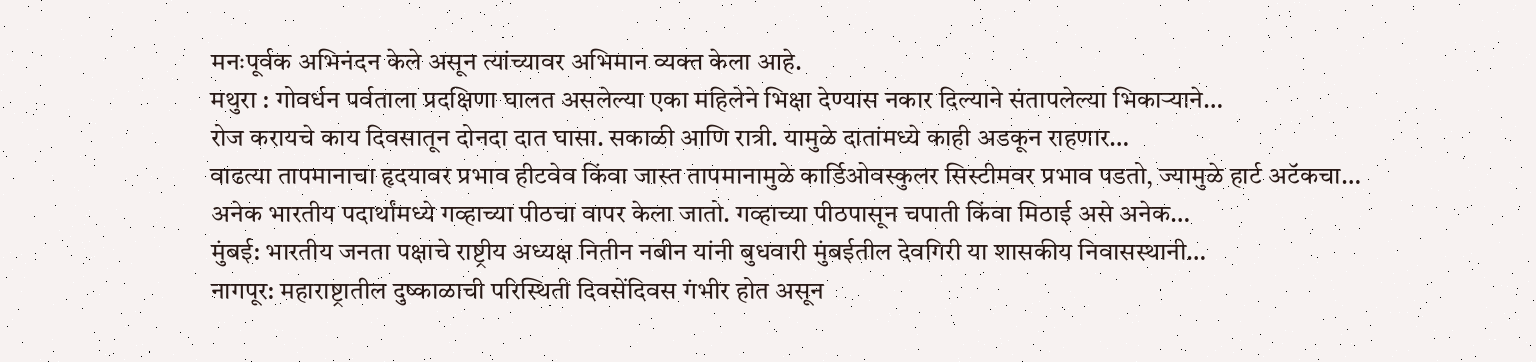मनःपूर्वक अभिनंदन केले असून त्यांच्यावर अभिमान व्यक्त केला आहे.
मथुरा : गोवर्धन पर्वताला प्रदक्षिणा घालत असलेल्या एका महिलेने भिक्षा देण्यास नकार दिल्याने संतापलेल्या भिकाऱ्याने…
रोज करायचे काय दिवसातून दोनदा दात घासा. सकाळी आणि रात्री. यामुळे दातांमध्ये काही अडकून राहणार…
वाढत्या तापमानाचा हृदयावर प्रभाव हीटवेव किंवा जास्त तापमानामुळे कार्डिओवस्कुलर सिस्टीमवर प्रभाव पडतो, ज्यामुळे हार्ट अटॅकचा…
अनेक भारतीय पदार्थांमध्ये गव्हाच्या पीठचा वापर केला जातो. गव्हाच्या पीठपासून चपाती किंवा मिठाई असे अनेक…
मुंबई: भारतीय जनता पक्षाचे राष्ट्रीय अध्यक्ष नितीन नबीन यांनी बुधवारी मुंबईतील देवगिरी या शासकीय निवासस्थानी…
नागपूर: महाराष्ट्रातील दुष्काळाची परिस्थिती दिवसेंदिवस गंभीर होत असून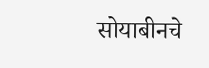सोयाबीनचे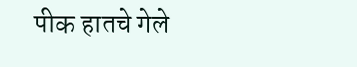पीक हातचे गेले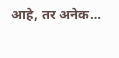आहे, तर अनेक…